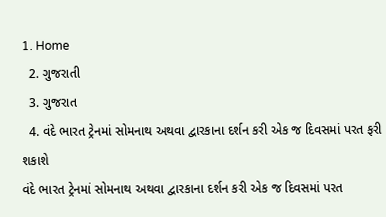1. Home
  2. ગુજરાતી
  3. ગુજરાત
  4. વંદે ભારત ટ્રેનમાં સોમનાથ અથવા દ્વારકાના દર્શન કરી એક જ દિવસમાં પરત ફરી શકાશે
વંદે ભારત ટ્રેનમાં સોમનાથ અથવા દ્વારકાના દર્શન કરી એક જ દિવસમાં પરત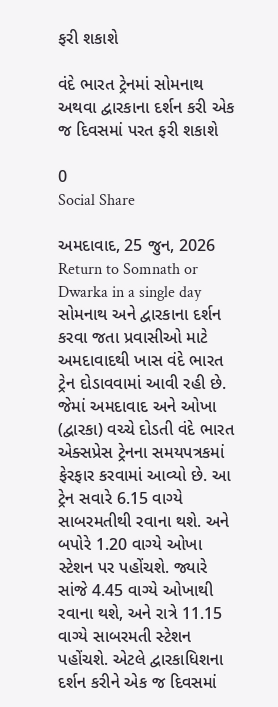ફરી શકાશે

વંદે ભારત ટ્રેનમાં સોમનાથ અથવા દ્વારકાના દર્શન કરી એક જ દિવસમાં પરત ફરી શકાશે

0
Social Share

અમદાવાદ, 25 જુન, 2026 Return to Somnath or Dwarka in a single day સોમનાથ અને દ્વારકાના દર્શન કરવા જતા પ્રવાસીઓ માટે અમદાવાદથી ખાસ વંદે ભારત ટ્રેન દોડાવવામાં આવી રહી છે. જેમાં અમદાવાદ અને ઓખા (દ્વારકા) વચ્ચે દોડતી વંદે ભારત એક્સપ્રેસ ટ્રેનના સમયપત્રકમાં ફેરફાર કરવામાં આવ્યો છે. આ ટ્રેન સવારે 6.15 વાગ્યે સાબરમતીથી રવાના થશે. અને બપોરે 1.20 વાગ્યે ઓખા સ્ટેશન પર પહોંચશે. જ્યારે સાંજે 4.45 વાગ્યે ઓખાથી રવાના થશે, અને રાત્રે 11.15 વાગ્યે સાબરમતી સ્ટેશન પહોંચશે. એટલે દ્વારકાધિશના દર્શન કરીને એક જ દિવસમાં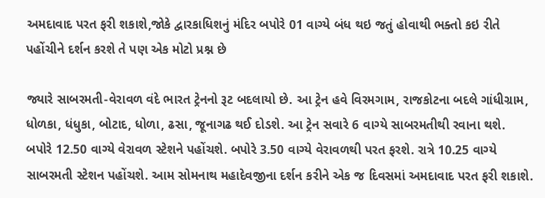અમદાવાદ પરત ફરી શકાશે,જોકે દ્વારકાધિશનું મંદિર બપોરે 01 વાગ્યે બંધ થઇ જતું હોવાથી ભક્તો કઇ રીતે પહોંચીને દર્શન કરશે તે પણ એક મોટો પ્રશ્ન છે

જ્યારે સાબરમતી-વેરાવળ વંદે ભારત ટ્રેનનો રૂટ બદલાયો છે. આ ટ્રેન હવે વિરમગામ, રાજકોટના બદલે ગાંધીગ્રામ, ધોળકા, ધંધુકા, બોટાદ, ધોળા, ઢસા, જૂનાગઢ થઈ દોડશે. આ ટ્રેન સવારે 6 વાગ્યે સાબરમતીથી રવાના થશે. બપોરે 12.50 વાગ્યે વેરાવળ સ્ટેશને પહોંચશે. બપોરે 3.50 વાગ્યે વેરાવળથી પરત ફરશે. રાત્રે 10.25 વાગ્યે સાબરમતી સ્ટેશન પહોંચશે. આમ સોમનાથ મહાદેવજીના દર્શન કરીને એક જ દિવસમાં અમદાવાદ પરત ફરી શકાશે.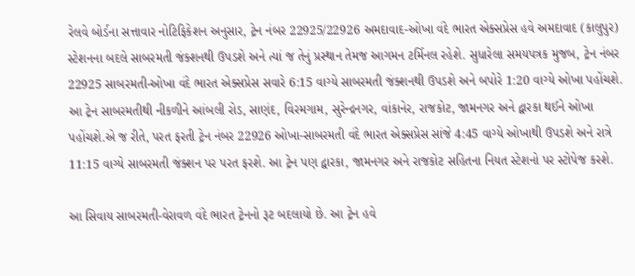રેલવે બોર્ડના સત્તાવાર નોટિફિકેશન અનુસાર, ટ્રેન નંબર 22925/22926 અમદાવાદ-ઓખા વંદે ભારત એક્સપ્રેસ હવે અમદાવાદ (કાલુપુર) સ્ટેશનના બદલે સાબરમતી જંક્શનથી ઉપડશે અને ત્યાં જ તેનું પ્રસ્થાન તેમજ આગમન ટર્મિનલ રહેશે. સુધારેલા સમયપત્રક મુજબ, ટ્રેન નંબર 22925 સાબરમતી-ઓખા વંદે ભારત એક્સપ્રેસ સવારે 6:15 વાગ્યે સાબરમતી જંક્શનથી ઉપડશે અને બપોરે 1:20 વાગ્યે ઓખા પહોંચશે. આ ટ્રેન સાબરમતીથી નીકળીને આંબલી રોડ, સાણંદ, વિરમગામ, સુરેન્દ્રનગર, વાંકાનેર, રાજકોટ, જામનગર અને દ્વારકા થઈને ઓખા પહોંચશે.એ જ રીતે, પરત ફરતી ટ્રેન નંબર 22926 ઓખા-સાબરમતી વંદે ભારત એક્સપ્રેસ સાંજે 4:45 વાગ્યે ઓખાથી ઉપડશે અને રાત્રે 11:15 વાગ્યે સાબરમતી જંક્શન પર પરત ફરશે. આ ટ્રેન પણ દ્વારકા, જામનગર અને રાજકોટ સહિતના નિયત સ્ટેશનો પર સ્ટોપેજ કરશે.

આ સિવાય સાબરમતી-વેરાવળ વંદે ભારત ટ્રેનનો રૂટ બદલાયો છે. આ ટ્રેન હવે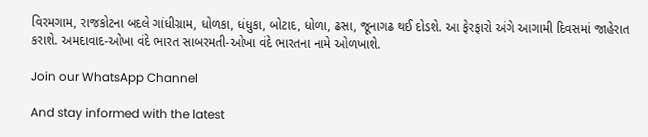વિરમગામ, રાજકોટના બદલે ગાંધીગ્રામ, ધોળકા, ધંધુકા, બોટાદ, ધોળા, ઢસા, જૂનાગઢ થઈ દોડશે. આ ફેરફારો અંગે આગામી દિવસમાં જાહેરાત કરાશે. અમદાવાદ-ઓખા વંદે ભારત સાબરમતી-ઓખા વંદે ભારતના નામે ઓળખાશે.

Join our WhatsApp Channel

And stay informed with the latest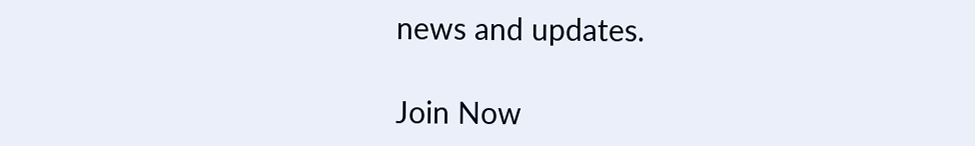news and updates.

Join Now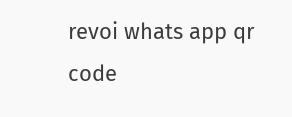revoi whats app qr code